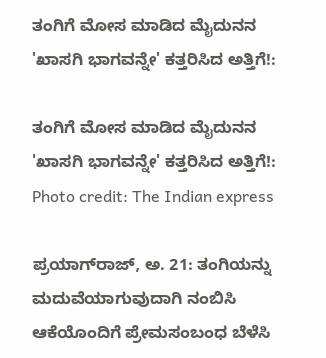ತಂಗಿಗೆ ಮೋಸ ಮಾಡಿದ ಮೈದುನನ 'ಖಾಸಗಿ ಭಾಗವನ್ನೇ' ಕತ್ತರಿಸಿದ ಅತ್ತಿಗೆ!:

ತಂಗಿಗೆ ಮೋಸ ಮಾಡಿದ ಮೈದುನನ 'ಖಾಸಗಿ ಭಾಗವನ್ನೇ' ಕತ್ತರಿಸಿದ ಅತ್ತಿಗೆ!:
Photo credit: The Indian express

ಪ್ರಯಾಗ್‌ರಾಜ್‌, ಅ. 21: ತಂಗಿಯನ್ನು ಮದುವೆಯಾಗುವುದಾಗಿ ನಂಬಿಸಿ ಆಕೆಯೊಂದಿಗೆ ಪ್ರೇಮಸಂಬಂಧ ಬೆಳೆಸಿ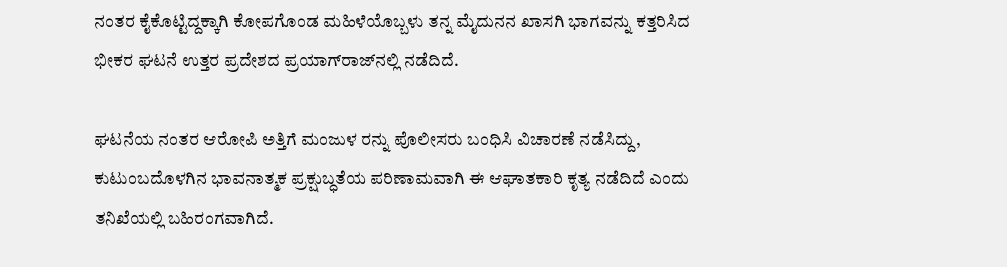ನಂತರ ಕೈಕೊಟ್ಟಿದ್ದಕ್ಕಾಗಿ ಕೋಪಗೊಂಡ ಮಹಿಳೆಯೊಬ್ಬಳು ತನ್ನ ಮೈದುನನ ಖಾಸಗಿ ಭಾಗವನ್ನು ಕತ್ತರಿಸಿದ ಭೀಕರ ಘಟನೆ ಉತ್ತರ ಪ್ರದೇಶದ ಪ್ರಯಾಗ್‌ರಾಜ್‌ನಲ್ಲಿ ನಡೆದಿದೆ.

ಘಟನೆಯ ನಂತರ ಆರೋಪಿ ಅತ್ತಿಗೆ ಮಂಜುಳ ರನ್ನು ಪೊಲೀಸರು ಬಂಧಿಸಿ ವಿಚಾರಣೆ ನಡೆಸಿದ್ದು, ಕುಟುಂಬದೊಳಗಿನ ಭಾವನಾತ್ಮಕ ಪ್ರಕ್ಷುಬ್ಧತೆಯ ಪರಿಣಾಮವಾಗಿ ಈ ಆಘಾತಕಾರಿ ಕೃತ್ಯ ನಡೆದಿದೆ ಎಂದು ತನಿಖೆಯಲ್ಲಿ ಬಹಿರಂಗವಾಗಿದೆ.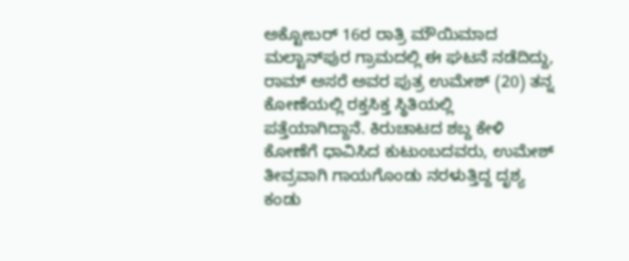ಅಕ್ಟೋಬರ್ 16ರ ರಾತ್ರಿ ಮೌಯಿಮಾದ ಮಲ್ಟಾನ್‌ಪುರ ಗ್ರಾಮದಲ್ಲಿ ಈ ಘಟನೆ ನಡೆದಿದ್ದು, ರಾಮ್ ಅಸರೆ ಅವರ ಪುತ್ರ ಉಮೇಶ್ (20) ತನ್ನ ಕೋಣೆಯಲ್ಲಿ ರಕ್ತಸಿಕ್ತ ಸ್ಥಿತಿಯಲ್ಲಿ ಪತ್ತೆಯಾಗಿದ್ದಾನೆ. ಕಿರುಚಾಟದ ಶಬ್ದ ಕೇಳಿ ಕೋಣೆಗೆ ಧಾವಿಸಿದ ಕುಟುಂಬದವರು, ಉಮೇಶ್ ತೀವ್ರವಾಗಿ ಗಾಯಗೊಂಡು ನರಳುತ್ತಿದ್ದ ದೃಶ್ಯ ಕಂಡು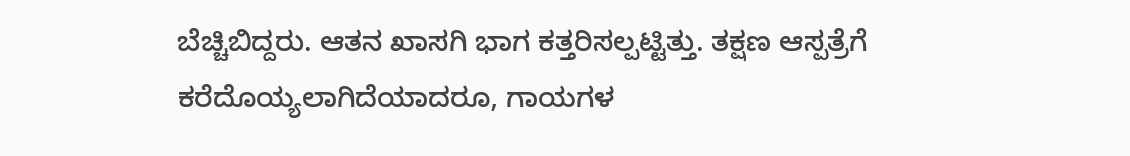ಬೆಚ್ಚಿಬಿದ್ದರು. ಆತನ ಖಾಸಗಿ ಭಾಗ ಕತ್ತರಿಸಲ್ಪಟ್ಟಿತ್ತು. ತಕ್ಷಣ ಆಸ್ಪತ್ರೆಗೆ ಕರೆದೊಯ್ಯಲಾಗಿದೆಯಾದರೂ, ಗಾಯಗಳ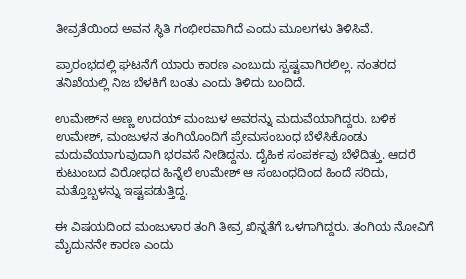ತೀವ್ರತೆಯಿಂದ ಅವನ ಸ್ಥಿತಿ ಗಂಭೀರವಾಗಿದೆ ಎಂದು ಮೂಲಗಳು ತಿಳಿಸಿವೆ.

ಪ್ರಾರಂಭದಲ್ಲಿ ಘಟನೆಗೆ ಯಾರು ಕಾರಣ ಎಂಬುದು ಸ್ಪಷ್ಟವಾಗಿರಲಿಲ್ಲ. ನಂತರದ ತನಿಖೆಯಲ್ಲಿ ನಿಜ ಬೆಳಕಿಗೆ ಬಂತು ಎಂದು ತಿಳಿದು ಬಂದಿದೆ.

ಉಮೇಶ್‌ನ ಅಣ್ಣ ಉದಯ್ ಮಂಜುಳ ಅವರನ್ನು ಮದುವೆಯಾಗಿದ್ದರು. ಬಳಿಕ ಉಮೇಶ್, ಮಂಜುಳನ ತಂಗಿಯೊಂದಿಗೆ ಪ್ರೇಮಸಂಬಂಧ ಬೆಳೆಸಿಕೊಂಡು ಮದುವೆಯಾಗುವುದಾಗಿ ಭರವಸೆ ನೀಡಿದ್ದನು. ದೈಹಿಕ ಸಂಪರ್ಕವು ಬೆಳೆದಿತ್ತು. ಆದರೆ ಕುಟುಂಬದ ವಿರೋಧದ ಹಿನ್ನೆಲೆ ಉಮೇಶ್ ಆ ಸಂಬಂಧದಿಂದ ಹಿಂದೆ ಸರಿದು, ಮತ್ತೊಬ್ಬಳನ್ನು ಇಷ್ಟಪಡುತ್ತಿದ್ದ.

ಈ ವಿಷಯದಿಂದ ಮಂಜುಳಾರ ತಂಗಿ ತೀವ್ರ ಖಿನ್ನತೆಗೆ ಒಳಗಾಗಿದ್ದರು. ತಂಗಿಯ ನೋವಿಗೆ ಮೈದುನನೇ ಕಾರಣ ಎಂದು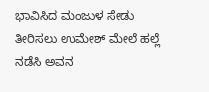ಭಾವಿಸಿದ ಮಂಜುಳ ಸೇಡು ತೀರಿಸಲು ಉಮೇಶ್ ಮೇಲೆ ಹಲ್ಲೆ ನಡೆಸಿ ಅವನ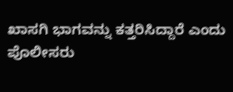ಖಾಸಗಿ ಭಾಗವನ್ನು ಕತ್ತರಿಸಿದ್ದಾರೆ ಎಂದು ಪೊಲೀಸರು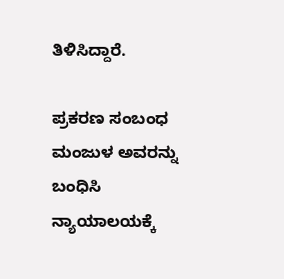ತಿಳಿಸಿದ್ದಾರೆ.

ಪ್ರಕರಣ ಸಂಬಂಧ ಮಂಜುಳ ಅವರನ್ನು ಬಂಧಿಸಿ ನ್ಯಾಯಾಲಯಕ್ಕೆ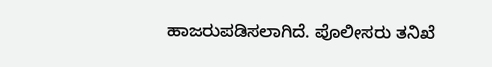ಹಾಜರುಪಡಿಸಲಾಗಿದೆ. ಪೊಲೀಸರು ತನಿಖೆ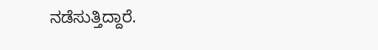ನಡೆಸುತ್ತಿದ್ದಾರೆ.